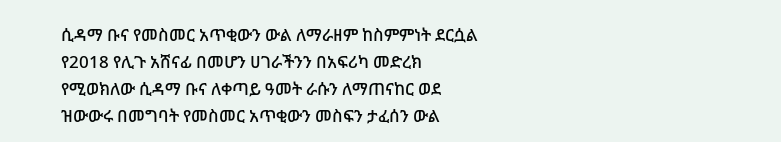ሲዳማ ቡና የመስመር አጥቂውን ውል ለማራዘም ከስምምነት ደርሷል
የ2018 የሊጉ አሸናፊ በመሆን ሀገራችንን በአፍሪካ መድረክ የሚወክለው ሲዳማ ቡና ለቀጣይ ዓመት ራሱን ለማጠናከር ወደ ዝውውሩ በመግባት የመስመር አጥቂውን መስፍን ታፈሰን ውል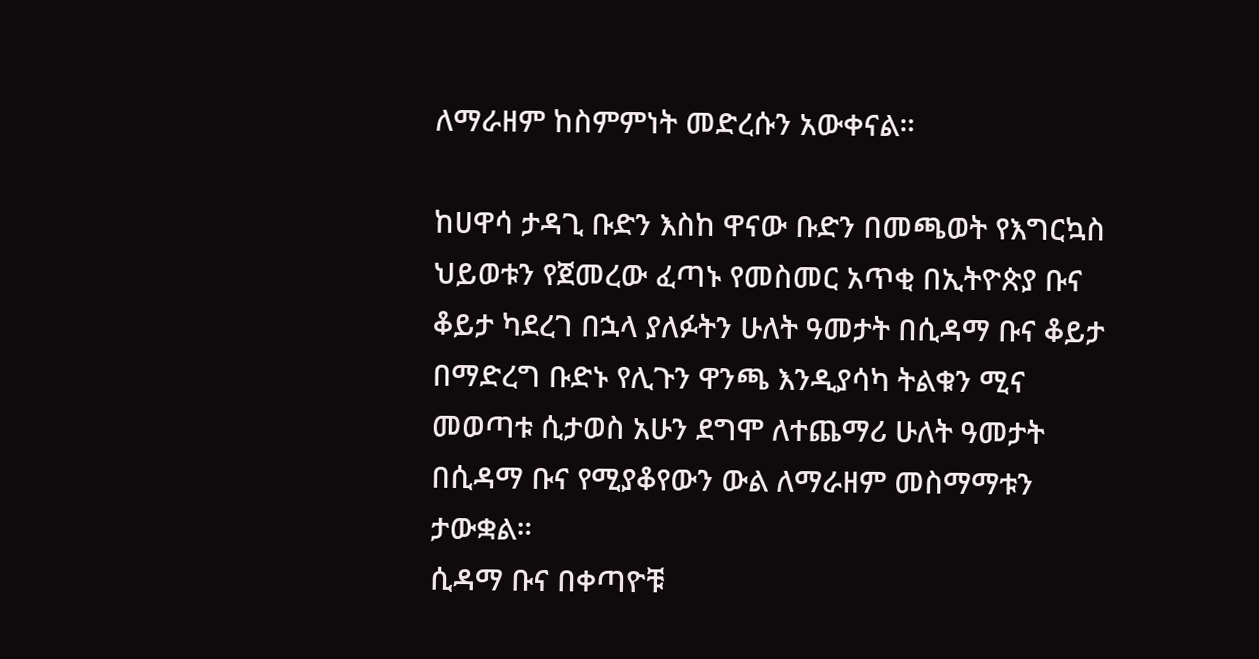ለማራዘም ከስምምነት መድረሱን አውቀናል።

ከሀዋሳ ታዳጊ ቡድን እስከ ዋናው ቡድን በመጫወት የእግርኳስ ህይወቱን የጀመረው ፈጣኑ የመስመር አጥቂ በኢትዮጵያ ቡና ቆይታ ካደረገ በኋላ ያለፉትን ሁለት ዓመታት በሲዳማ ቡና ቆይታ በማድረግ ቡድኑ የሊጉን ዋንጫ እንዲያሳካ ትልቁን ሚና መወጣቱ ሲታወስ አሁን ደግሞ ለተጨማሪ ሁለት ዓመታት በሲዳማ ቡና የሚያቆየውን ውል ለማራዘም መስማማቱን ታውቋል።
ሲዳማ ቡና በቀጣዮቹ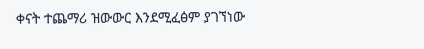ቀናት ተጨማሪ ዝውውር እንደሚፈፅም ያገኘነው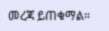መረጃ ይጠቁማል።